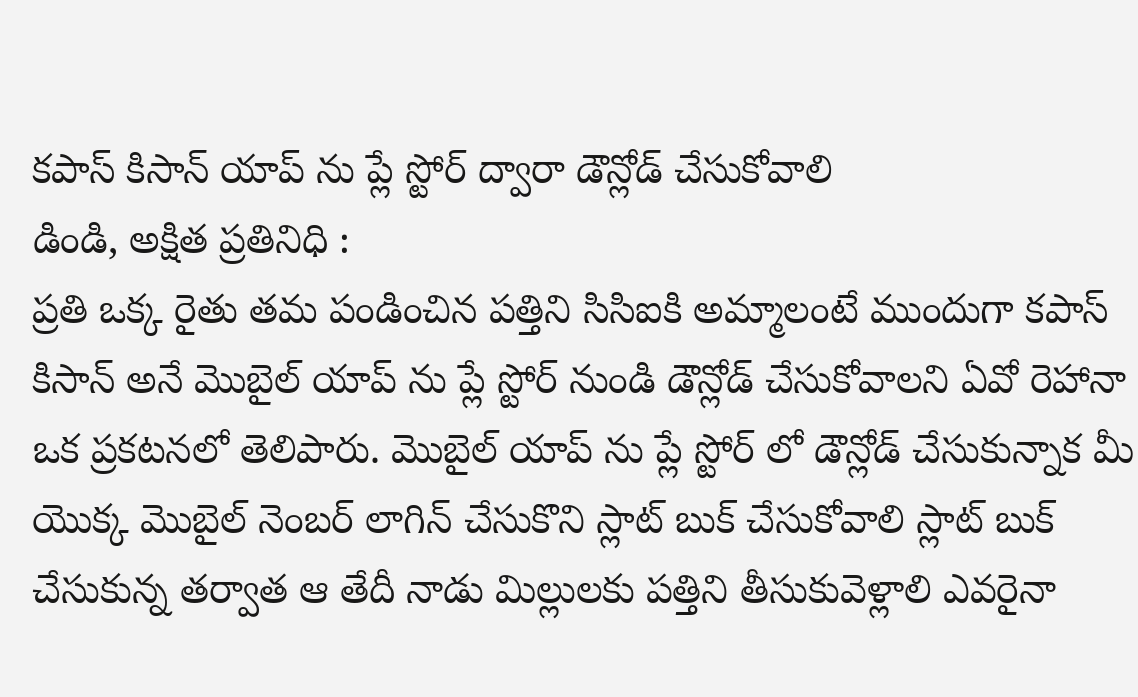కపాస్ కిసాన్ యాప్ ను ప్లే స్టోర్ ద్వారా డౌన్లోడ్ చేసుకోవాలి
డిండి, అక్షిత ప్రతినిధి :
ప్రతి ఒక్క రైతు తమ పండించిన పత్తిని సిసిఐకి అమ్మాలంటే ముందుగా కపాస్ కిసాన్ అనే మొబైల్ యాప్ ను ప్లే స్టోర్ నుండి డౌన్లోడ్ చేసుకోవాలని ఏవో రెహానా ఒక ప్రకటనలో తెలిపారు. మొబైల్ యాప్ ను ప్లే స్టోర్ లో డౌన్లోడ్ చేసుకున్నాక మీ యొక్క మొబైల్ నెంబర్ లాగిన్ చేసుకొని స్లాట్ బుక్ చేసుకోవాలి స్లాట్ బుక్ చేసుకున్న తర్వాత ఆ తేదీ నాడు మిల్లులకు పత్తిని తీసుకువెళ్లాలి ఎవరైనా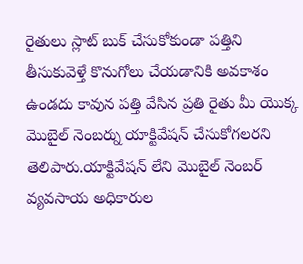రైతులు స్లాట్ బుక్ చేసుకోకుండా పత్తిని తీసుకువెళ్తే కొనుగోలు చేయడానికి అవకాశం ఉండదు కావున పత్తి వేసిన ప్రతి రైతు మీ యొక్క మొబైల్ నెంబర్ను యాక్టివేషన్ చేసుకోగలరని తెలిపారు.యాక్టివేషన్ లేని మొబైల్ నెంబర్ వ్యవసాయ అధికారుల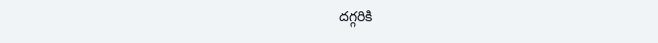దగ్గరికి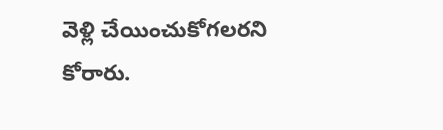వెళ్లి చేయించుకోగలరని కోరారు.